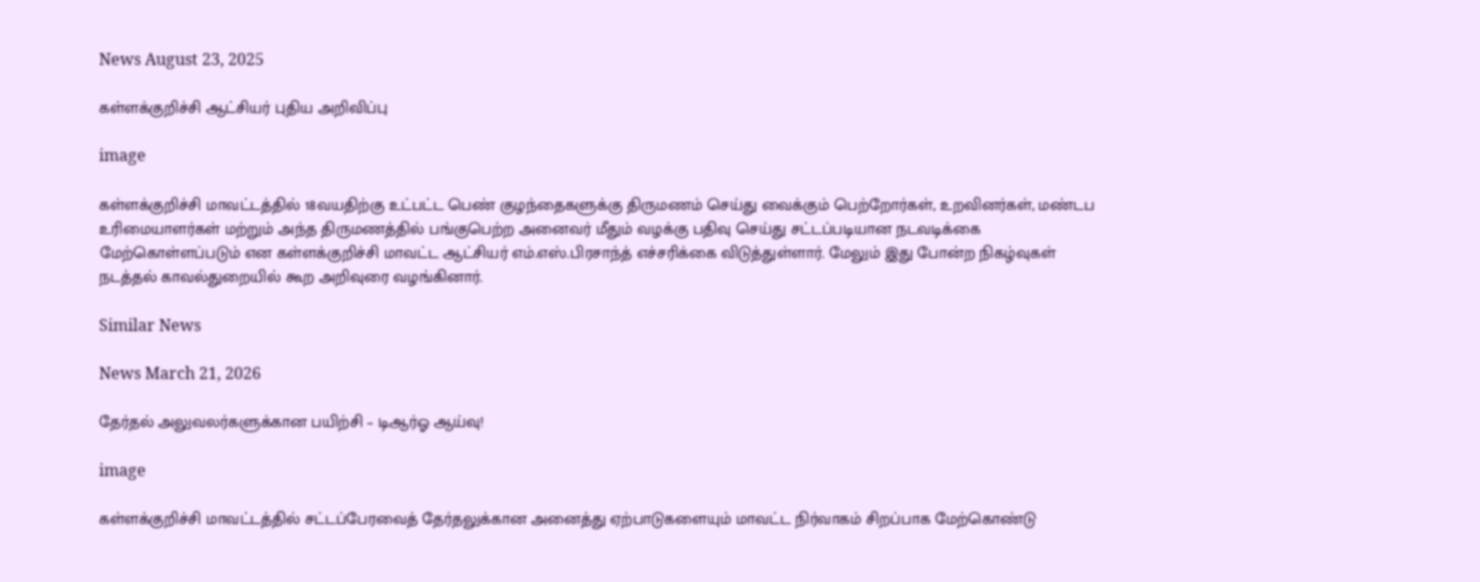News August 23, 2025

கள்ளக்குறிச்சி ஆட்சியர் புதிய அறிவிப்பு

image

கள்ளக்குறிச்சி மாவட்டத்தில் 18வயதிற்கு உட்பட்ட பெண் குழந்தைகளுக்கு திருமணம் செய்து வைக்கும் பெற்றோர்கள், உறவினர்கள், மண்டப உரிமையாளர்கள் மற்றும் அந்த திருமணத்தில் பங்குபெற்ற அனைவர் மீதும் வழக்கு பதிவு செய்து சட்டப்படியான நடவடிக்கை மேற்கொள்ளப்படும் என கள்ளக்குறிச்சி மாவட்ட ஆட்சியர் எம்.எஸ்.பிரசாந்த் எச்சரிக்கை விடுத்துள்ளார். மேலும் இது போன்ற நிகழ்வுகள் நடத்தல் காவல்துறையில் கூற அறிவுரை வழங்கினார்.

Similar News

News March 21, 2026

தேர்தல் அலுவலர்களுக்கான பயிற்சி – டிஆர்ஓ ஆய்வு!

image

கள்ளக்குறிச்சி மாவட்டத்தில் சட்டப்பேரவைத் தேர்தலுக்கான அனைத்து ஏற்பாடுகளையும் மாவட்ட நிர்வாகம் சிறப்பாக மேற்கொண்டு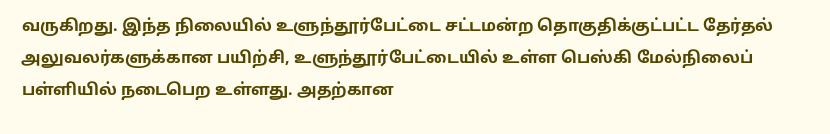வருகிறது. இந்த நிலையில் உளுந்தூர்பேட்டை சட்டமன்ற தொகுதிக்குட்பட்ட தேர்தல் அலுவலர்களுக்கான பயிற்சி, உளுந்தூர்பேட்டையில் உள்ள பெஸ்கி மேல்நிலைப் பள்ளியில் நடைபெற உள்ளது. அதற்கான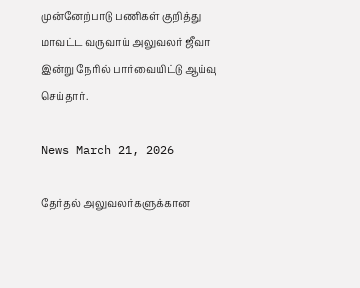முன்னேற்பாடு பணிகள் குறித்து மாவட்ட வருவாய் அலுவலர் ஜீவா இன்று நேரில் பார்வையிட்டு ஆய்வு செய்தார்.

News March 21, 2026

தேர்தல் அலுவலர்களுக்கான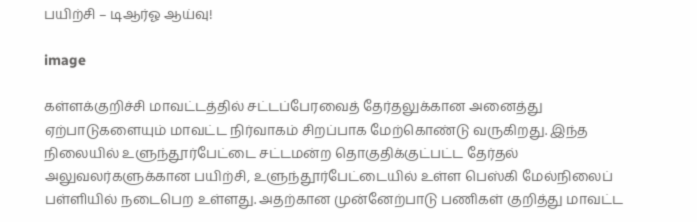பயிற்சி – டிஆர்ஓ ஆய்வு!

image

கள்ளக்குறிச்சி மாவட்டத்தில் சட்டப்பேரவைத் தேர்தலுக்கான அனைத்து ஏற்பாடுகளையும் மாவட்ட நிர்வாகம் சிறப்பாக மேற்கொண்டு வருகிறது. இந்த நிலையில் உளுந்தூர்பேட்டை சட்டமன்ற தொகுதிக்குட்பட்ட தேர்தல் அலுவலர்களுக்கான பயிற்சி, உளுந்தூர்பேட்டையில் உள்ள பெஸ்கி மேல்நிலைப் பள்ளியில் நடைபெற உள்ளது. அதற்கான முன்னேற்பாடு பணிகள் குறித்து மாவட்ட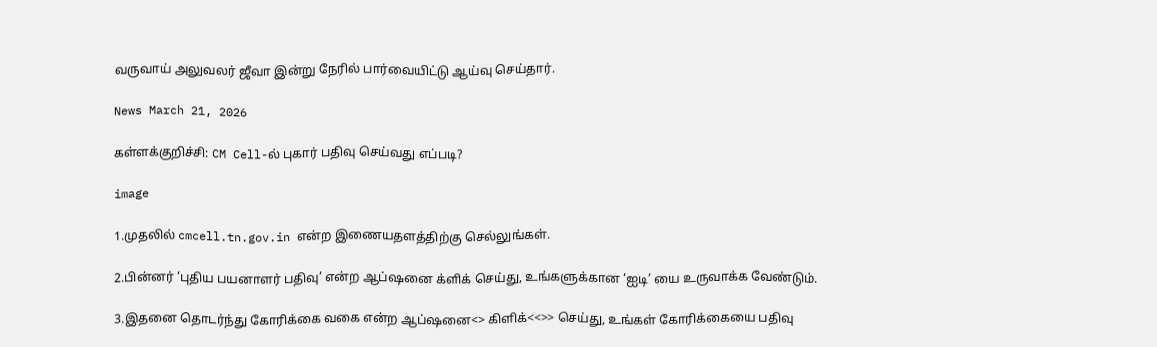வருவாய் அலுவலர் ஜீவா இன்று நேரில் பார்வையிட்டு ஆய்வு செய்தார்.

News March 21, 2026

கள்ளக்குறிச்சி: CM Cell-ல் புகார் பதிவு செய்வது எப்படி?

image

1.முதலில் cmcell.tn.gov.in என்ற இணையதளத்திற்கு செல்லுங்கள்.

2.பின்னர் ‘புதிய பயனாளர் பதிவு’ என்ற ஆப்ஷனை க்ளிக் செய்து, உங்களுக்கான ‘ஐடி’ யை உருவாக்க வேண்டும்.

3.இதனை தொடர்ந்து கோரிக்கை வகை என்ற ஆப்ஷனை<> கிளிக்<<>> செய்து, உங்கள் கோரிக்கையை பதிவு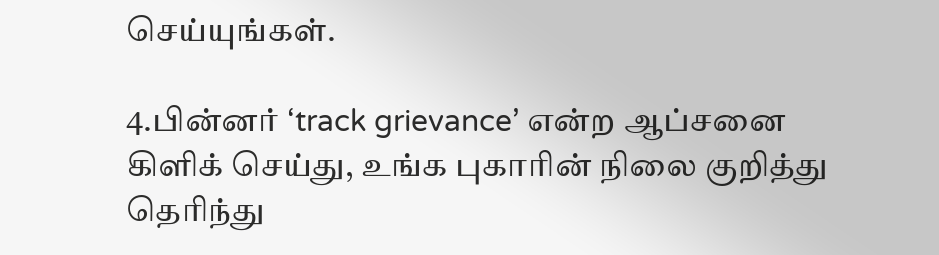செய்யுங்கள்.

4.பின்னர் ‘track grievance’ என்ற ஆப்சனை கிளிக் செய்து, உங்க புகாரின் நிலை குறித்து தெரிந்து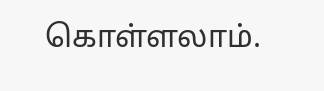கொள்ளலாம்.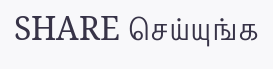SHARE செய்யுங்க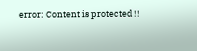error: Content is protected !!